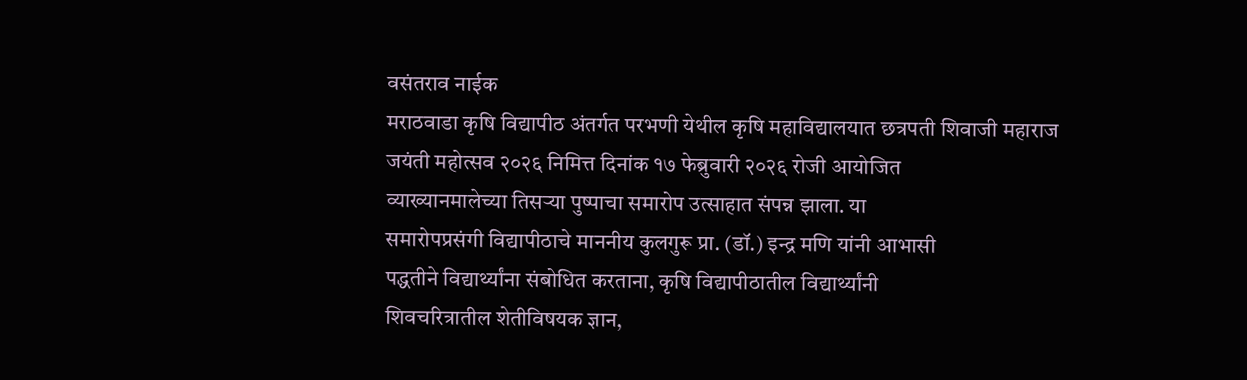वसंतराव नाईक
मराठवाडा कृषि विद्यापीठ अंतर्गत परभणी येथील कृषि महाविद्यालयात छत्रपती शिवाजी महाराज
जयंती महोत्सव २०२६ निमित्त दिनांक १७ फेब्रुवारी २०२६ रोजी आयोजित
व्याख्यानमालेच्या तिसऱ्या पुष्पाचा समारोप उत्साहात संपन्न झाला. या
समारोपप्रसंगी विद्यापीठाचे माननीय कुलगुरू प्रा. (डॉ.) इन्द्र मणि यांनी आभासी
पद्धतीने विद्यार्थ्यांना संबोधित करताना, कृषि विद्यापीठातील विद्यार्थ्यांनी
शिवचरित्रातील शेतीविषयक ज्ञान,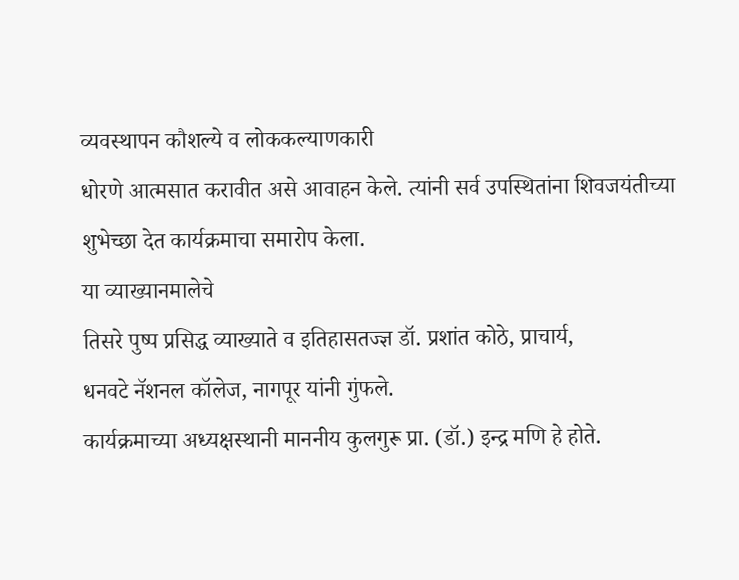व्यवस्थापन कौशल्ये व लोककल्याणकारी
धोरणे आत्मसात करावीत असे आवाहन केले. त्यांनी सर्व उपस्थितांना शिवजयंतीच्या
शुभेच्छा देत कार्यक्रमाचा समारोप केला.
या व्याख्यानमालेचे
तिसरे पुष्प प्रसिद्ध व्याख्याते व इतिहासतज्ज्ञ डॉ. प्रशांत कोठे, प्राचार्य,
धनवटे नॅशनल कॉलेज, नागपूर यांनी गुंफले.
कार्यक्रमाच्या अध्यक्षस्थानी माननीय कुलगुरू प्रा. (डॉ.) इन्द्र मणि हे होते.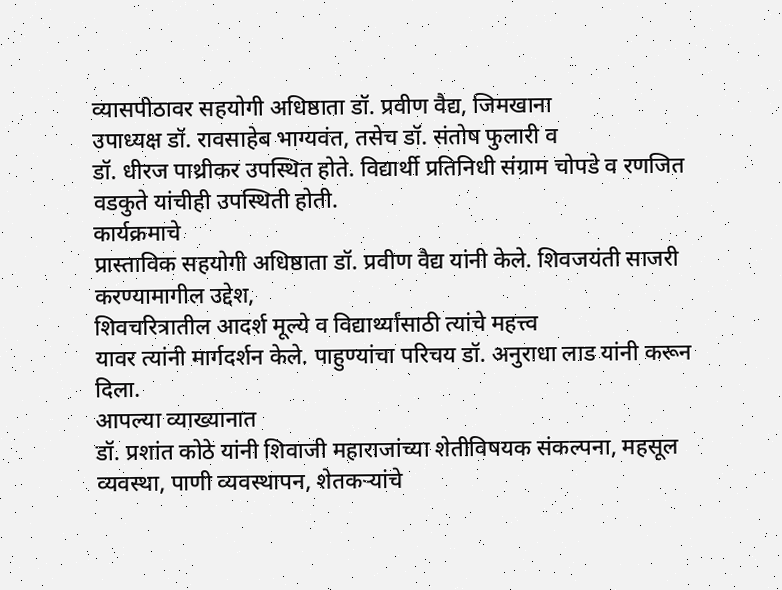व्यासपीठावर सहयोगी अधिष्ठाता डॉ. प्रवीण वैद्य, जिमखाना
उपाध्यक्ष डॉ. रावसाहेब भाग्यवंत, तसेच डॉ. संतोष फुलारी व
डॉ. धीरज पाथ्रीकर उपस्थित होते. विद्यार्थी प्रतिनिधी संग्राम चोपडे व रणजित
वडकुते यांचीही उपस्थिती होती.
कार्यक्रमाचे
प्रास्ताविक सहयोगी अधिष्ठाता डॉ. प्रवीण वैद्य यांनी केले. शिवजयंती साजरी
करण्यामागील उद्देश,
शिवचरित्रातील आदर्श मूल्ये व विद्यार्थ्यांसाठी त्यांचे महत्त्व
यावर त्यांनी मार्गदर्शन केले. पाहुण्यांचा परिचय डॉ. अनुराधा लाड यांनी करून
दिला.
आपल्या व्याख्यानात
डॉ. प्रशांत कोठे यांनी शिवाजी महाराजांच्या शेतीविषयक संकल्पना, महसूल
व्यवस्था, पाणी व्यवस्थापन, शेतकऱ्यांचे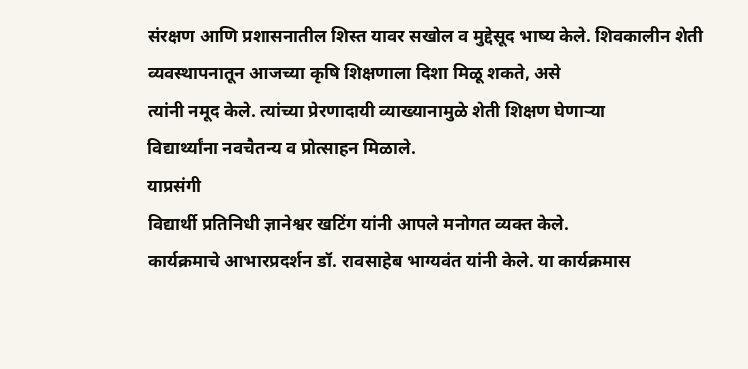संरक्षण आणि प्रशासनातील शिस्त यावर सखोल व मुद्देसूद भाष्य केले. शिवकालीन शेती
व्यवस्थापनातून आजच्या कृषि शिक्षणाला दिशा मिळू शकते, असे
त्यांनी नमूद केले. त्यांच्या प्रेरणादायी व्याख्यानामुळे शेती शिक्षण घेणाऱ्या
विद्यार्थ्यांना नवचैतन्य व प्रोत्साहन मिळाले.
याप्रसंगी
विद्यार्थी प्रतिनिधी ज्ञानेश्वर खटिंग यांनी आपले मनोगत व्यक्त केले.
कार्यक्रमाचे आभारप्रदर्शन डॉ. रावसाहेब भाग्यवंत यांनी केले. या कार्यक्रमास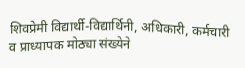शिवप्रेमी विद्यार्थी-विद्यार्थिनी, अधिकारी, कर्मचारी व प्राध्यापक मोठ्या संख्येने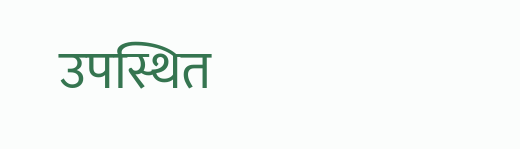उपस्थित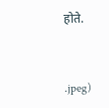होते.


.jpeg)